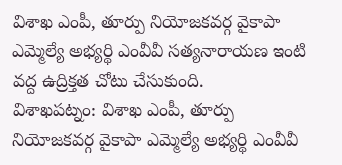విశాఖ ఎంపీ, తూర్పు నియోజకవర్గ వైకాపా ఎమ్మెల్యే అభ్యర్థి ఎంవీవీ సత్యనారాయణ ఇంటి వద్ద ఉద్రిక్తత చోటు చేసుకుంది.
విశాఖపట్నం: విశాఖ ఎంపీ, తూర్పు నియోజకవర్గ వైకాపా ఎమ్మెల్యే అభ్యర్థి ఎంవీవీ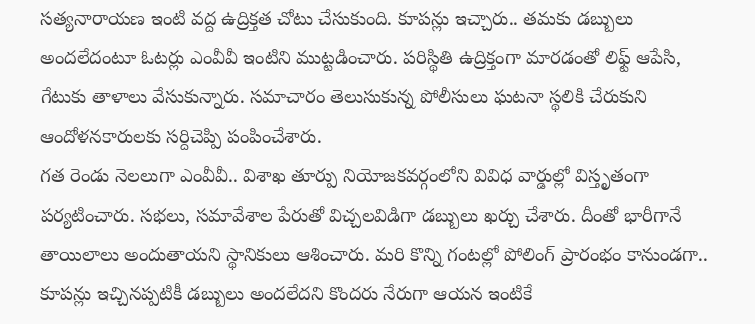సత్యనారాయణ ఇంటి వద్ద ఉద్రిక్తత చోటు చేసుకుంది. కూపన్లు ఇచ్చారు.. తమకు డబ్బులు అందలేదంటూ ఓటర్లు ఎంవీవీ ఇంటిని ముట్టడించారు. పరిస్థితి ఉద్రిక్తంగా మారడంతో లిఫ్ట్ ఆపేసి, గేటుకు తాళాలు వేసుకున్నారు. సమాచారం తెలుసుకున్న పోలీసులు ఘటనా స్థలికి చేరుకుని ఆందోళనకారులకు సర్దిచెప్పి పంపించేశారు.
గత రెండు నెలలుగా ఎంవీవీ.. విశాఖ తూర్పు నియోజకవర్గంలోని వివిధ వార్డుల్లో విస్తృతంగా పర్యటించారు. సభలు, సమావేశాల పేరుతో విచ్చలవిడిగా డబ్బులు ఖర్చు చేశారు. దీంతో భారీగానే తాయిలాలు అందుతాయని స్థానికులు ఆశించారు. మరి కొన్ని గంటల్లో పోలింగ్ ప్రారంభం కానుండగా.. కూపన్లు ఇచ్చినప్పటికీ డబ్బులు అందలేదని కొందరు నేరుగా ఆయన ఇంటికే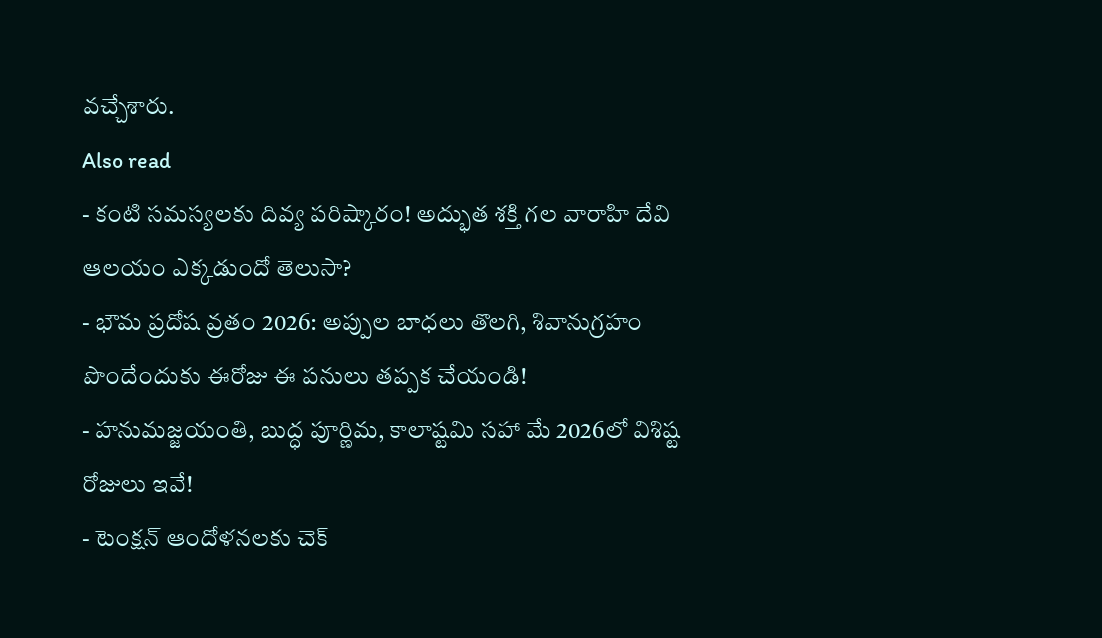వచ్చేశారు.
Also read
- కంటి సమస్యలకు దివ్య పరిష్కారం! అద్భుత శక్తి గల వారాహి దేవి ఆలయం ఎక్కడుందో తెలుసా?
- భౌమ ప్రదోష వ్రతం 2026: అప్పుల బాధలు తొలగి, శివానుగ్రహం పొందేందుకు ఈరోజు ఈ పనులు తప్పక చేయండి!
- హనుమజ్జయంతి, బుద్ధ పూర్ణిమ, కాలాష్టమి సహా మే 2026లో విశిష్ట రోజులు ఇవే!
- టెంక్షన్ ఆందోళనలకు చెక్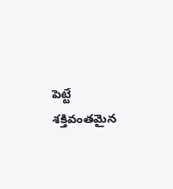పెట్టే శక్తివంతమైన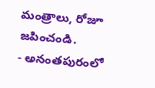మంత్రాలు, రోజూ జపించండి.
- అనంతపురంలో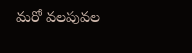మరో వలపువల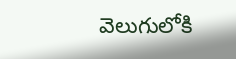వెలుగులోకి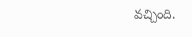వచ్చింది.